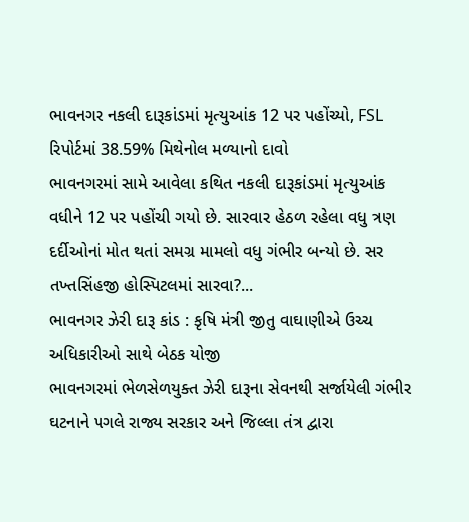ભાવનગર નકલી દારૂકાંડમાં મૃત્યુઆંક 12 પર પહોંચ્યો, FSL રિપોર્ટમાં 38.59% મિથેનોલ મળ્યાનો દાવો
ભાવનગરમાં સામે આવેલા કથિત નકલી દારૂકાંડમાં મૃત્યુઆંક વધીને 12 પર પહોંચી ગયો છે. સારવાર હેઠળ રહેલા વધુ ત્રણ દર્દીઓનાં મોત થતાં સમગ્ર મામલો વધુ ગંભીર બન્યો છે. સર તખ્તસિંહજી હોસ્પિટલમાં સારવા?...
ભાવનગર ઝેરી દારૂ કાંડ : કૃષિ મંત્રી જીતુ વાઘાણીએ ઉચ્ચ અધિકારીઓ સાથે બેઠક યોજી
ભાવનગરમાં ભેળસેળયુક્ત ઝેરી દારૂના સેવનથી સર્જાયેલી ગંભીર ઘટનાને પગલે રાજ્ય સરકાર અને જિલ્લા તંત્ર દ્વારા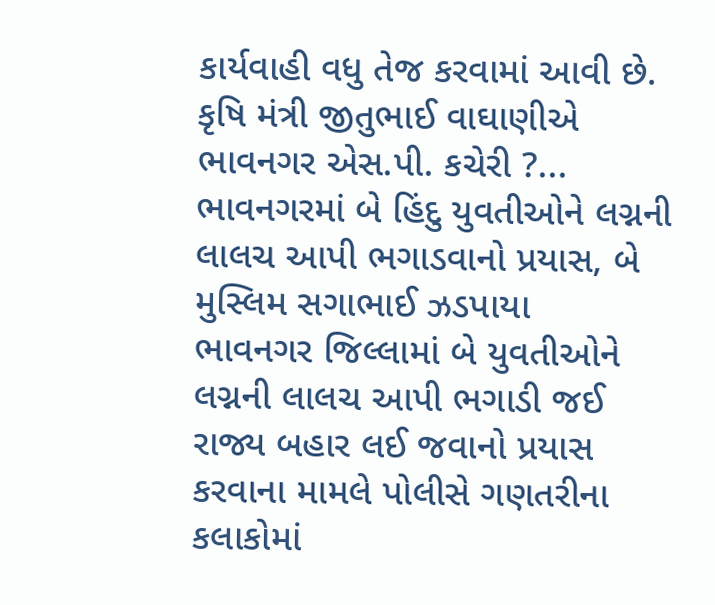કાર્યવાહી વધુ તેજ કરવામાં આવી છે. કૃષિ મંત્રી જીતુભાઈ વાઘાણીએ ભાવનગર એસ.પી. કચેરી ?...
ભાવનગરમાં બે હિંદુ યુવતીઓને લગ્નની લાલચ આપી ભગાડવાનો પ્રયાસ, બે મુસ્લિમ સગાભાઈ ઝડપાયા
ભાવનગર જિલ્લામાં બે યુવતીઓને લગ્નની લાલચ આપી ભગાડી જઈ રાજ્ય બહાર લઈ જવાનો પ્રયાસ કરવાના મામલે પોલીસે ગણતરીના કલાકોમાં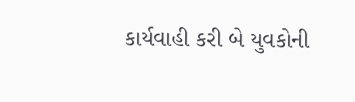કાર્યવાહી કરી બે યુવકોની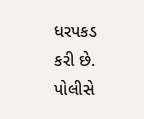ધરપકડ કરી છે. પોલીસે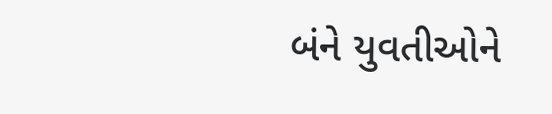બંને યુવતીઓને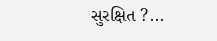સુરક્ષિત ?...